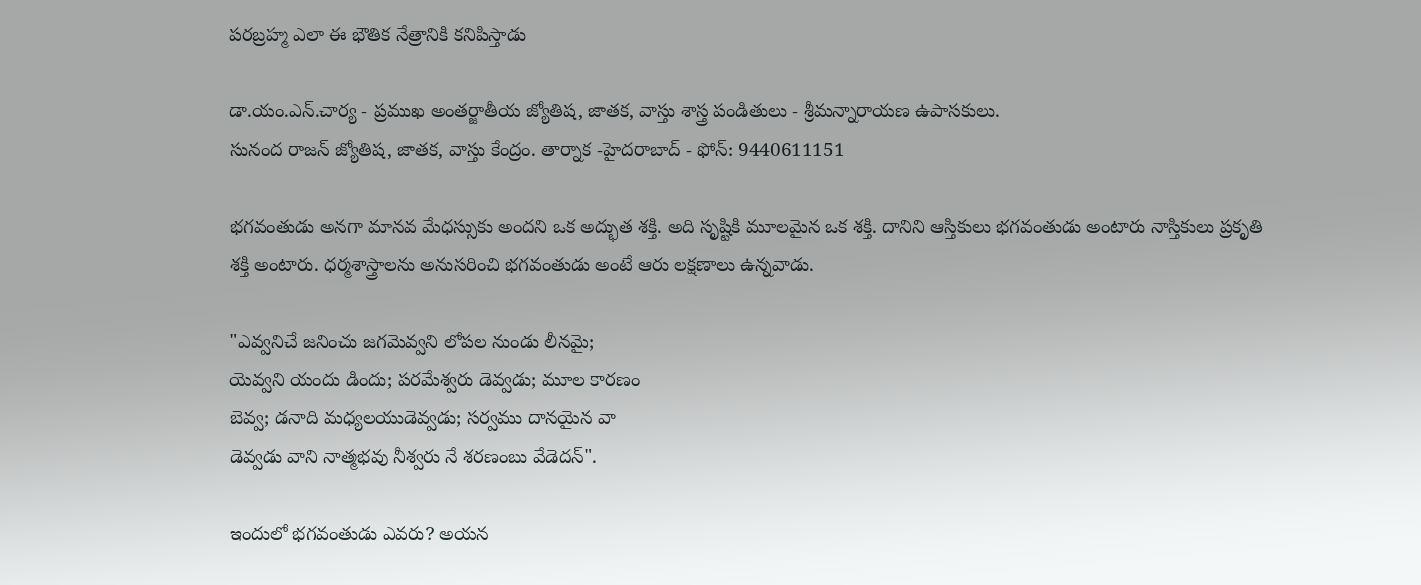పరబ్రహ్మ ఎలా ఈ భౌతిక నేత్రానికి కనిపిస్తాడు

డా.యం.ఎన్.చార్య - ప్రముఖ అంతర్జాతీయ జ్యోతిష, జాతక, వాస్తు శాస్త్ర పండితులు - శ్రీమన్నారాయణ ఉపాసకులు.
సునంద రాజన్ జ్యోతిష, జాతక, వాస్తు కేంద్రం. తార్నాక -హైదరాబాద్ - ఫోన్: 9440611151

భగవంతుడు అనగా మానవ మేధస్సుకు అందని ఒక అద్భుత శక్తి. అది సృష్టికి మూలమైన ఒక శక్తి. దానిని ఆస్తికులు భగవంతుడు అంటారు నాస్తికులు ప్రకృతి శక్తి అంటారు. ధర్మశాస్త్రాలను అనుసరించి భగవంతుడు అంటే ఆరు లక్షణాలు ఉన్నవాడు.

"ఎవ్వనిచే జనించు జగమెవ్వని లోపల నుండు లీనమై;
యెవ్వని యందు డిందు; పరమేశ్వరు డెవ్వడు; మూల కారణం
బెవ్వ; డనాది మధ్యలయుడెవ్వడు; సర్వము దానయైన వా
డెవ్వడు వాని నాత్మభవు నీశ్వరు నే శరణంబు వేడెదన్".

ఇందులో భగవంతుడు ఎవరు? అయన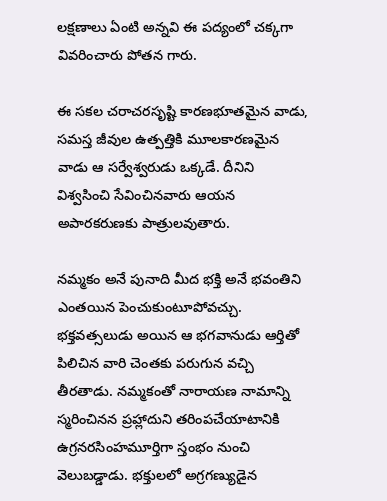లక్షణాలు ఏంటి అన్నవి ఈ పద్యంలో చక్కగా వివరించారు పోతన గారు.

ఈ సకల చరాచరసృష్టి కారణభూతమైన వాడు, సమస్త జీవుల ఉత్పత్తికి మూలకారణమైన వాడు ఆ సర్వేశ్వరుడు ఒక్కడే. దీనిని విశ్వసించి సేవించినవారు ఆయన అపారకరుణకు పాత్రులవుతారు.

నమ్మకం అనే పునాది మీద భక్తి అనే భవంతిని ఎంతయిన పెంచుకుంటూపోవచ్చు. భక్తవత్సలుడు అయిన ఆ భగవానుడు ఆర్తితో పిలిచిన వారి చెంతకు పరుగున వచ్చి తీరతాడు. నమ్మకంతో నారాయణ నామాన్ని స్మరించినన ప్రహ్లాదుని తరింపచేయాటానికి ఉగ్రనరసింహమూర్తిగా స్తంభం నుంచి వెలుబడ్డాడు. భక్తులలో అగ్రగణ్యుడైన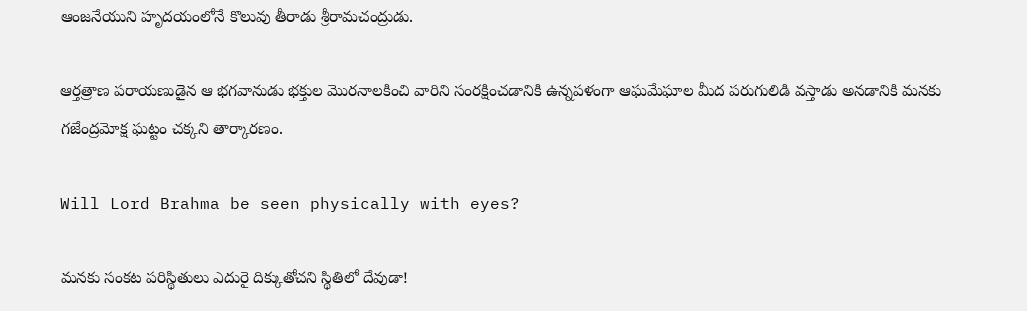ఆంజనేయుని హృదయంలోనే కొలువు తీరాడు శ్రీరామచంద్రుడు.

ఆర్తత్రాణ పరాయణుడైన ఆ భగవానుడు భక్తుల మొరనాలకించి వారిని సంరక్షించడానికి ఉన్నపళంగా ఆఘమేఘాల మీద పరుగులిడి వస్తాడు అనడానికి మనకు గజేంద్రమోక్ష ఘట్టం చక్కని తార్కారణం.

Will Lord Brahma be seen physically with eyes?

మనకు సంకట పరిస్థితులు ఎదురై దిక్కుతోచని స్థితిలో దేవుడా!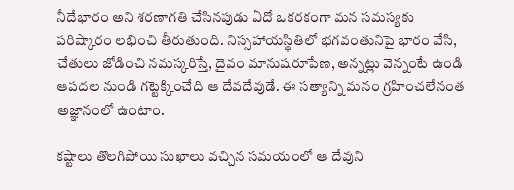నీదేభారం అని శరణాగతి చేసినపుడు ఏదో ఒకరకంగా మన సమస్యకు పరిష్కారం లభించి తీరుతుంది. నిస్సహాయస్థితిలో భగవంతునిపై భారం వేసి, చేతులు జోడించి నమస్కరిస్తే, దైవం మానుషరూపేణ, అన్నట్లు వెన్నంటే ఉండి ఆపదల నుండి గట్టెక్కించేది ఆ దేవదేవుడే. ఈ సత్యాన్ని మనం గ్రహించలేనంత అజ్ఞానంలో ఉంటాం.

కష్టాలు తొలగిపోయి సుఖాలు వచ్చిన సమయంలో ఆ దేవుని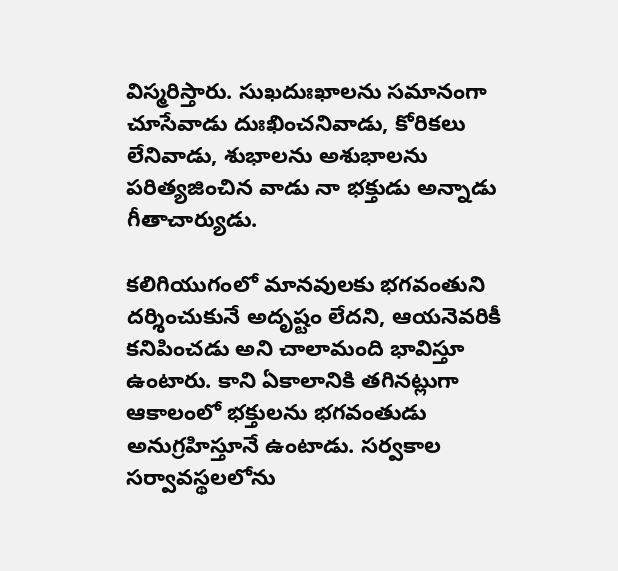విస్మరిస్తారు. సుఖదుఃఖాలను సమానంగా చూసేవాడు దుఃఖించనివాడు, కోరికలు లేనివాడు, శుభాలను అశుభాలను పరిత్యజించిన వాడు నా భక్తుడు అన్నాడు గీతాచార్యుడు.

కలిగియుగంలో మానవులకు భగవంతుని దర్శించుకునే అదృష్టం లేదని, ఆయనెవరికీ కనిపించడు అని చాలామంది భావిస్తూ ఉంటారు. కాని ఏకాలానికి తగినట్లుగా ఆకాలంలో భక్తులను భగవంతుడు అనుగ్రహిస్తూనే ఉంటాడు. సర్వకాల సర్వావస్థలలోను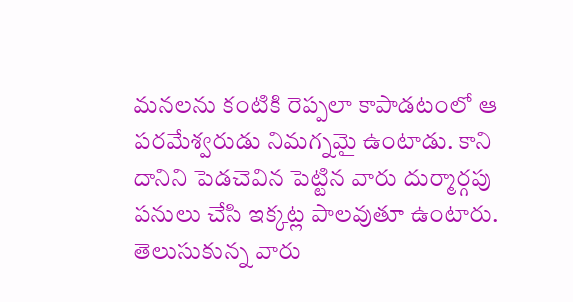మనలను కంటికి రెప్పలా కాపాడటంలో ఆ పరమేశ్వరుడు నిమగ్నమై ఉంటాడు. కాని దానిని పెడచెవిన పెట్టిన వారు దుర్మార్గపు పనులు చేసి ఇక్కట్ల పాలవుతూ ఉంటారు. తెలుసుకున్న వారు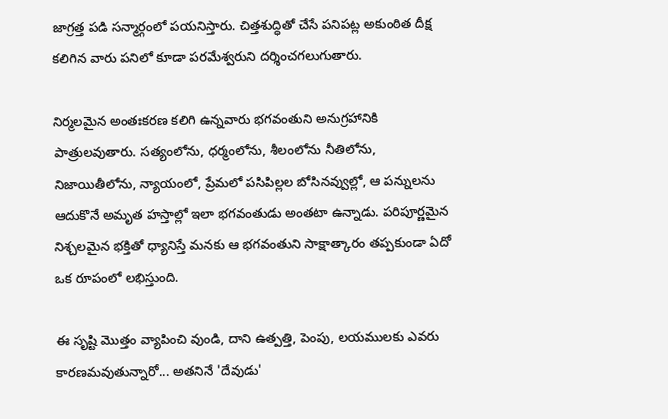జాగ్రత్త పడి సన్మార్గంలో పయనిస్తారు. చిత్తశుద్ధితో చేసే పనిపట్ల అకుంఠిత దీక్ష కలిగిన వారు పనిలో కూడా పరమేశ్వరుని దర్శించగలుగుతారు.

నిర్మలమైన అంతఃకరణ కలిగి ఉన్నవారు భగవంతుని అనుగ్రహానికి పాత్రులవుతారు. సత్యంలోను, ధర్మంలోను, శీలంలోను నీతిలోను, నిజాయితీలోను, న్యాయంలో, ప్రేమలో పసిపిల్లల బోసినవ్వుల్లో, ఆ పన్నులను ఆదుకొనే అమృత హస్తాల్లో ఇలా భగవంతుడు అంతటా ఉన్నాడు. పరిపూర్ణమైన నిశ్చలమైన భక్తితో ధ్యానిస్తే మనకు ఆ భగవంతుని సాక్షాత్కారం తప్పకుండా ఏదో ఒక రూపంలో లభిస్తుంది.

ఈ సృష్టి మొత్తం వ్యాపించి వుండి, దాని ఉత్పత్తి, పెంపు, లయములకు ఎవరు కారణమవుతున్నారో... అతనినే 'దేవుడు'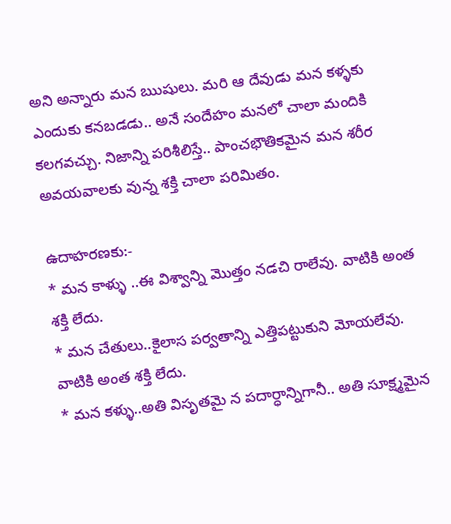అని అన్నారు మన ఋషులు. మరి ఆ దేవుడు మన కళ్ళకు ఎందుకు కనబడడు.. అనే సందేహం మనలో చాలా మందికి కలగవచ్చు. నిజాన్ని పరిశీలిస్తే.. పాంచభౌతికమైన మన శరీర అవయవాలకు వున్న శక్తి చాలా పరిమితం.

ఉదాహరణకు:-
* మన కాళ్ళు ..ఈ విశ్వాన్ని మొత్తం నడచి రాలేవు. వాటికి అంత శక్తి లేదు.
* మన చేతులు..కైలాస పర్వతాన్ని ఎత్తిపట్టుకుని మోయలేవు. వాటికి అంత శక్తి లేదు.
* మన కళ్ళు..అతి విసృతమై న పదార్ధాన్నిగానీ.. అతి సూక్ష్మమైన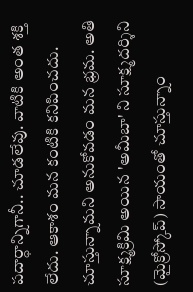పదార్ధాన్నిగానీ.. చూడలేవు. వాటికి అంత శక్తి లేదు. ఆకాశం మన కంటికి కనిపించదు. చూస్తున్నామని అనుకోవడం మన భ్రమ. అతి సూక్ష్మక్రిమి అయిన 'అమీబా' ని సూక్ష్మదర్శిని (మైక్రోస్కోప్) సాయంతో చూస్తున్నాం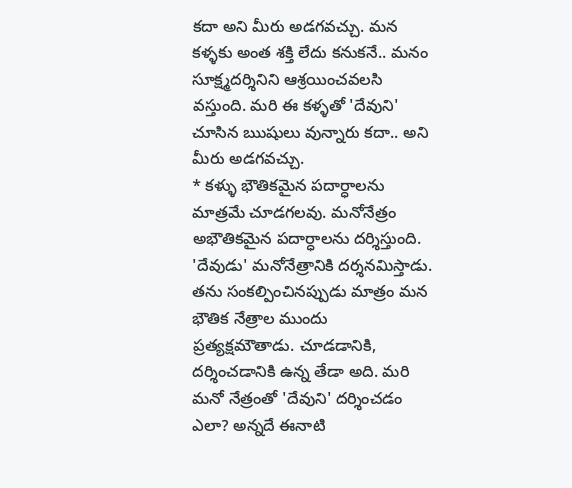కదా అని మీరు అడగవచ్చు. మన కళ్ళకు అంత శక్తి లేదు కనుకనే.. మనం సూక్ష్మదర్శినిని ఆశ్రయించవలసి వస్తుంది. మరి ఈ కళ్ళతో 'దేవుని' చూసిన ఋషులు వున్నారు కదా.. అని మీరు అడగవచ్చు.
* కళ్ళు భౌతికమైన పదార్ధాలను మాత్రమే చూడగలవు. మనోనేత్రం అభౌతికమైన పదార్ధాలను దర్శిస్తుంది. 'దేవుడు' మనోనేత్రానికి దర్శనమిస్తాడు. తను సంకల్పించినప్పుడు మాత్రం మన భౌతిక నేత్రాల ముందు ప్రత్యక్షమౌతాడు. చూడడానికి, దర్శించడానికి ఉన్న తేడా అది. మరి మనో నేత్రంతో 'దేవుని' దర్శించడం ఎలా? అన్నదే ఈనాటి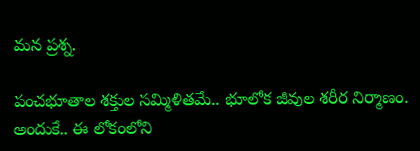మన ప్రశ్న.

పంచభూతాల శక్తుల సమ్మిళితమే.. భూలోక జీవుల శరీర నిర్మాణం. అందుకే.. ఈ లోకంలోని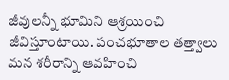జీవులన్నీ భూమిని ఆశ్రయించి జీవిస్తూంటాయి. పంచభూతాల తత్త్వాలు మన శరీరాన్ని ఆవహించి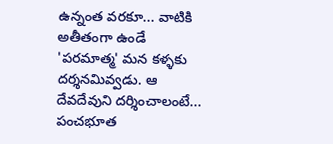ఉన్నంత వరకూ... వాటికి అతీతంగా ఉండే 'పరమాత్మ' మన కళ్ళకు దర్శనమివ్వడు. ఆ దేవదేవుని దర్శించాలంటే... పంచభూత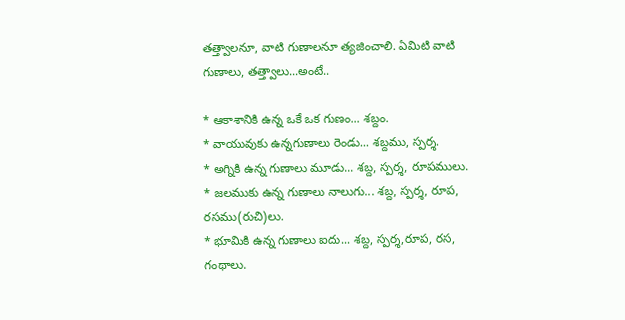తత్త్వాలనూ, వాటి గుణాలనూ త్యజించాలి. ఏమిటి వాటి గుణాలు, తత్త్వాలు...అంటే..

* ఆకాశానికి ఉన్న ఒకే ఒక గుణం... శబ్దం.
* వాయువుకు ఉన్నగుణాలు రెండు... శబ్దము, స్పర్శ.
* అగ్నికి ఉన్న గుణాలు మూడు... శబ్ద, స్పర్శ, రూపములు.
* జలముకు ఉన్న గుణాలు నాలుగు... శబ్ద, స్పర్శ, రూప, రసము(రుచి)లు.
* భూమికి ఉన్న గుణాలు ఐదు... శబ్ద, స్పర్శ,రూప, రస, గంథాలు.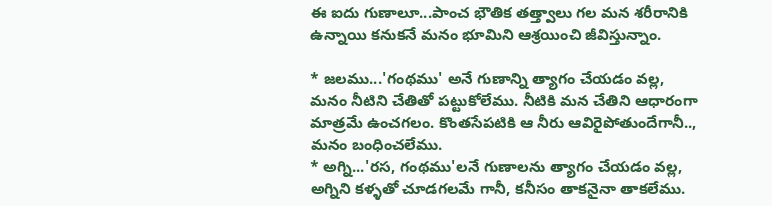ఈ ఐదు గుణాలూ...పాంచ భౌతిక తత్త్వాలు గల మన శరీరానికి ఉన్నాయి కనుకనే మనం భూమిని ఆశ్రయించి జీవిస్తున్నాం.

* జలము...'గంథము' అనే గుణాన్ని త్యాగం చేయడం వల్ల, మనం నీటిని చేతితో పట్టుకోలేము. నీటికి మన చేతిని ఆధారంగా మాత్రమే ఉంచగలం. కొంతసేపటికి ఆ నీరు ఆవిరైపోతుందేగానీ.., మనం బంధించలేము.
* అగ్ని...'రస, గంథము'లనే గుణాలను త్యాగం చేయడం వల్ల, అగ్నిని కళ్ళతో చూడగలమే గానీ, కనీసం తాకనైనా తాకలేము.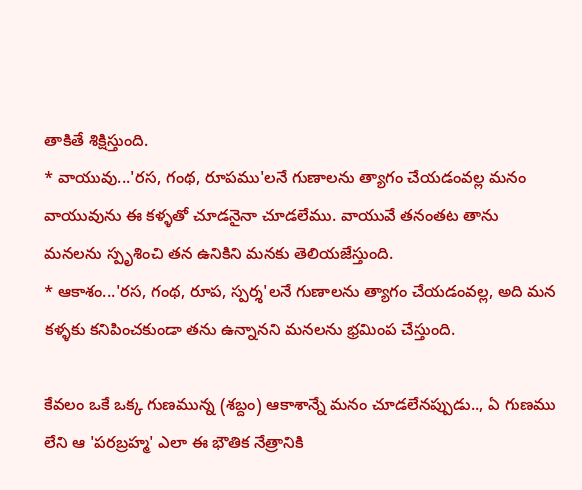తాకితే శిక్షిస్తుంది.
* వాయువు...'రస, గంథ, రూపము'లనే గుణాలను త్యాగం చేయడంవల్ల మనం వాయువును ఈ కళ్ళతో చూడనైనా చూడలేము. వాయువే తనంతట తాను మనలను స్పృశించి తన ఉనికిని మనకు తెలియజేస్తుంది.
* ఆకాశం...'రస, గంథ, రూప, స్పర్శ'లనే గుణాలను త్యాగం చేయడంవల్ల, అది మన కళ్ళకు కనిపించకుండా తను ఉన్నానని మనలను భ్రమింప చేస్తుంది.

కేవలం ఒకే ఒక్క గుణమున్న (శబ్దం) ఆకాశాన్నే మనం చూడలేనప్పుడు.., ఏ గుణము లేని ఆ 'పరబ్రహ్మ' ఎలా ఈ భౌతిక నేత్రానికి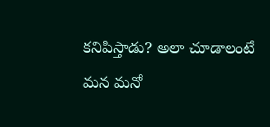కనిపిస్తాడు? అలా చూడాలంటే మన మనో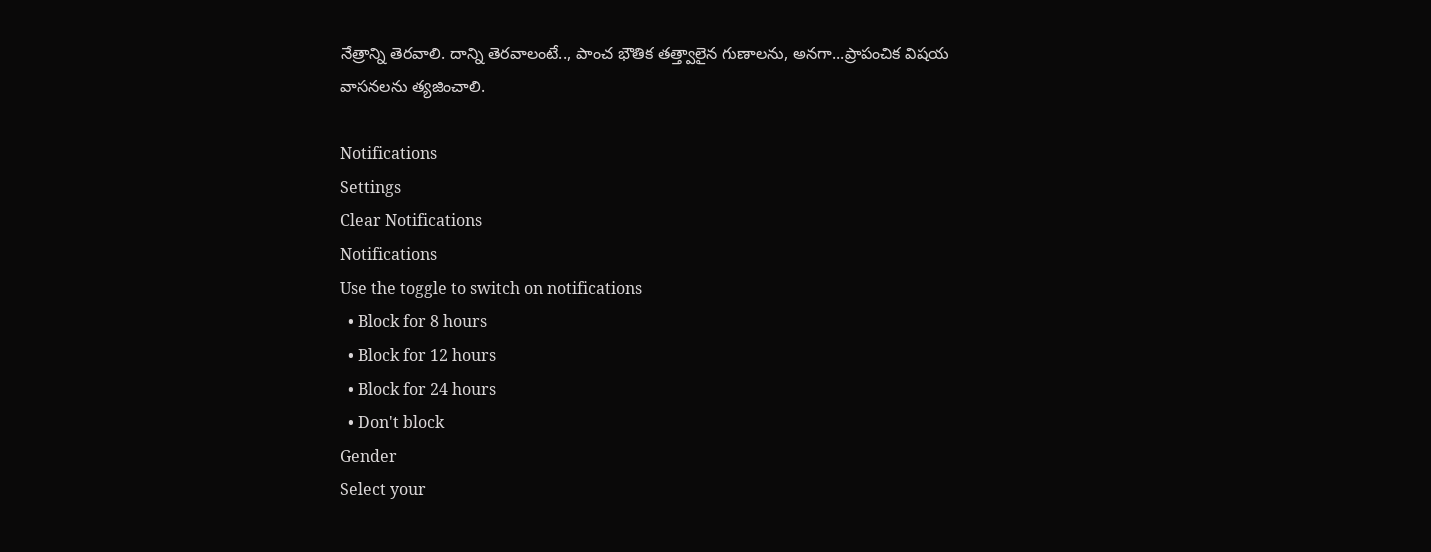నేత్రాన్ని తెరవాలి. దాన్ని తెరవాలంటే.., పాంచ భౌతిక తత్త్వాలైన గుణాలను, అనగా...ప్రాపంచిక విషయ వాసనలను త్యజించాలి.

Notifications
Settings
Clear Notifications
Notifications
Use the toggle to switch on notifications
  • Block for 8 hours
  • Block for 12 hours
  • Block for 24 hours
  • Don't block
Gender
Select your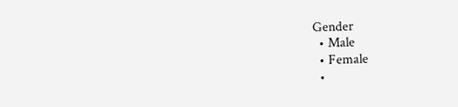Gender
  • Male
  • Female
  •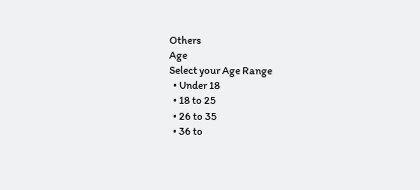Others
Age
Select your Age Range
  • Under 18
  • 18 to 25
  • 26 to 35
  • 36 to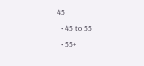45
  • 45 to 55
  • 55+